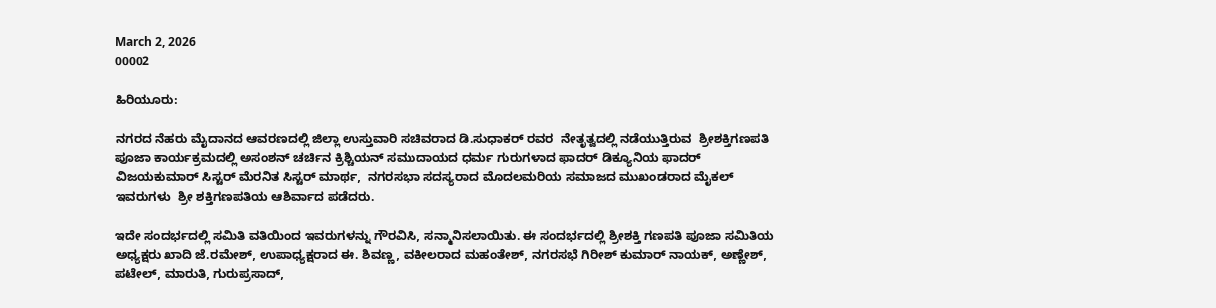March 2, 2026
00002

ಹಿರಿಯೂರು:

ನಗರದ ನೆಹರು ಮೈದಾನದ ಆವರಣದಲ್ಲಿ ಜಿಲ್ಲಾ ಉಸ್ತುವಾರಿ ಸಚಿವರಾದ ಡಿ.ಸುಧಾಕರ್ ರವರ  ನೇತೃತ್ವದಲ್ಲಿ ನಡೆಯುತ್ತಿರುವ  ಶ್ರೀಶಕ್ತಿಗಣಪತಿ ಪೂಜಾ ಕಾರ್ಯಕ್ರಮದಲ್ಲಿ ಅಸಂಶನ್ ಚರ್ಚಿನ ಕ್ರಿಶ್ಚಿಯನ್ ಸಮುದಾಯದ ಧರ್ಮ ಗುರುಗಳಾದ ಫಾದರ್ ಡಿಕ್ಯೂನಿಯ ಫಾದರ್ ವಿಜಯಕುಮಾರ್ ಸಿಸ್ಟರ್ ಮೆರನಿತ ಸಿಸ್ಟರ್ ಮಾರ್ಥ,  ನಗರಸಭಾ ಸದಸ್ಯರಾದ ಮೊದಲಮರಿಯ ಸಮಾಜದ ಮುಖಂಡರಾದ ಮೈಕಲ್  ಇವರುಗಳು  ಶ್ರೀ ಶಕ್ತಿಗಣಪತಿಯ ಆಶಿರ್ವಾದ ಪಡೆದರು.

ಇದೇ ಸಂದರ್ಭದಲ್ಲಿ ಸಮಿತಿ ವತಿಯಿಂದ ಇವರುಗಳನ್ನು ಗೌರವಿಸಿ, ಸನ್ಮಾನಿಸಲಾಯಿತು. ಈ ಸಂದರ್ಭದಲ್ಲಿ ಶ್ರೀಶಕ್ತಿ ಗಣಪತಿ ಪೂಜಾ ಸಮಿತಿಯ ಅಧ್ಯಕ್ಷರು ಖಾದಿ ಜೆ.ರಮೇಶ್, ಉಪಾಧ್ಯಕ್ಷರಾದ ಈ. ಶಿವಣ್ಣ, ವಕೀಲರಾದ ಮಹಂತೇಶ್, ನಗರಸಭೆ ಗಿರೀಶ್ ಕುಮಾರ್ ನಾಯಕ್, ಅಣ್ಣೇಶ್, ಪಟೇಲ್, ಮಾರುತಿ, ಗುರುಪ್ರಸಾದ್,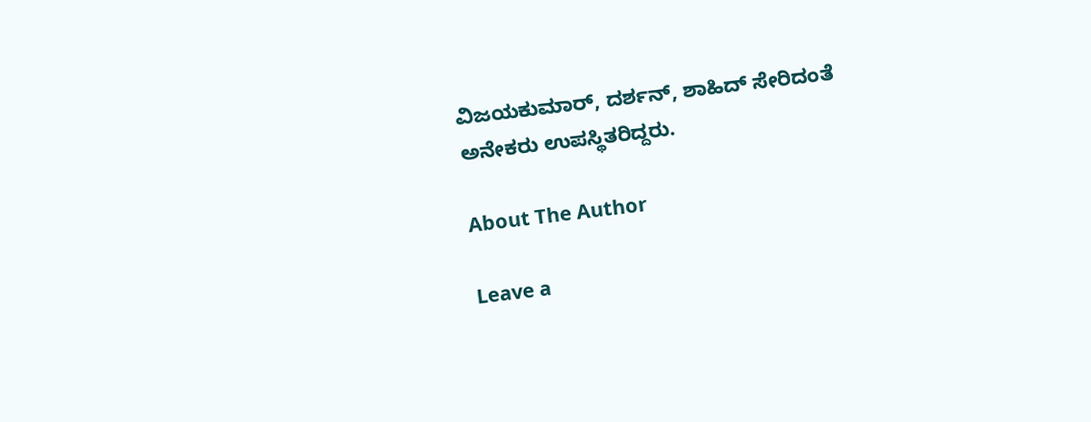ವಿಜಯಕುಮಾರ್, ದರ್ಶನ್, ಶಾಹಿದ್ ಸೇರಿದಂತೆ ಅನೇಕರು ಉಪಸ್ಥಿತರಿದ್ದರು.

About The Author

Leave a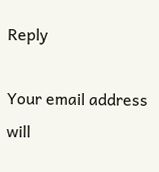Reply

Your email address will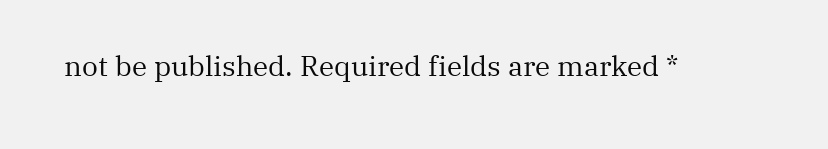not be published. Required fields are marked *